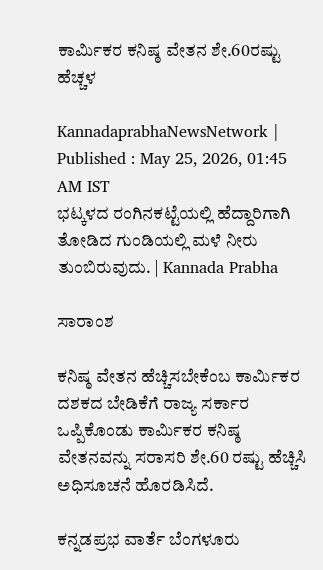ಕಾರ್ಮಿಕರ ಕನಿಷ್ಠ ವೇತನ ಶೇ.60ರಷ್ಟು ಹೆಚ್ಚಳ

KannadaprabhaNewsNetwork |
Published : May 25, 2026, 01:45 AM IST
ಭಟ್ಕಳದ ರಂಗಿನಕಟ್ಟೆಯಲ್ಲಿ ಹೆದ್ದಾರಿಗಾಗಿ ತೋಡಿದ ಗುಂಡಿಯಲ್ಲಿ ಮಳೆ ನೀರು ತುಂಬಿರುವುದು. | Kannada Prabha

ಸಾರಾಂಶ

ಕನಿಷ್ಠ ವೇತನ ಹೆಚ್ಚಿಸಬೇಕೆಂಬ ಕಾರ್ಮಿಕರ ದಶಕದ ಬೇಡಿಕೆಗೆ ರಾಜ್ಯ ಸರ್ಕಾರ ಒಪ್ಪಿಕೊಂಡು ಕಾರ್ಮಿಕರ ಕನಿಷ್ಠ ವೇತನವನ್ನು ಸರಾಸರಿ ಶೇ.60 ರಷ್ಟು ಹೆಚ್ಚಿಸಿ ಅಧಿಸೂಚನೆ ಹೊರಡಿಸಿದೆ.

ಕನ್ನಡಪ್ರಭ ವಾರ್ತೆ ಬೆಂಗಳೂರು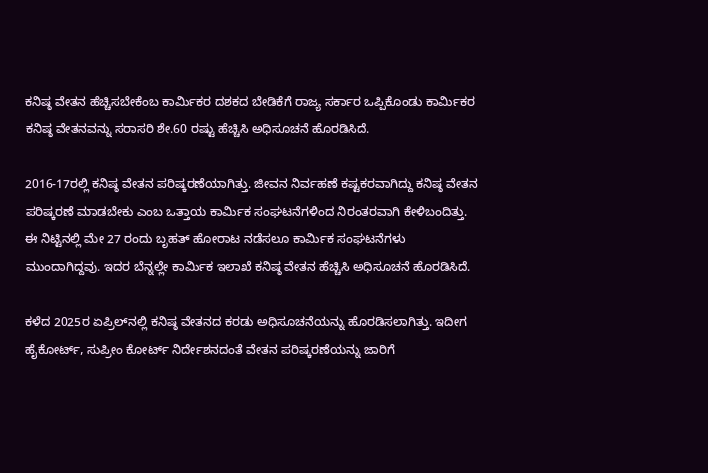ಕನಿಷ್ಠ ವೇತನ ಹೆಚ್ಚಿಸಬೇಕೆಂಬ ಕಾರ್ಮಿಕರ ದಶಕದ ಬೇಡಿಕೆಗೆ ರಾಜ್ಯ ಸರ್ಕಾರ ಒಪ್ಪಿಕೊಂಡು ಕಾರ್ಮಿಕರ ಕನಿಷ್ಠ ವೇತನವನ್ನು ಸರಾಸರಿ ಶೇ.60 ರಷ್ಟು ಹೆಚ್ಚಿಸಿ ಅಧಿಸೂಚನೆ ಹೊರಡಿಸಿದೆ.

2016-17ರಲ್ಲಿ ಕನಿಷ್ಠ ವೇತನ ಪರಿಷ್ಕರಣೆಯಾಗಿತ್ತು. ಜೀವನ ನಿರ್ವಹಣೆ ಕಷ್ಟಕರವಾಗಿದ್ದು ಕನಿಷ್ಠ ವೇತನ ಪರಿಷ್ಕರಣೆ ಮಾಡಬೇಕು ಎಂಬ ಒತ್ತಾಯ ಕಾರ್ಮಿಕ ಸಂಘಟನೆಗಳಿಂದ ನಿರಂತರವಾಗಿ ಕೇಳಿಬಂದಿತ್ತು. ಈ ನಿಟ್ಟಿನಲ್ಲಿ ಮೇ 27 ರಂದು ಬೃಹತ್‌ ಹೋರಾಟ ನಡೆಸಲೂ ಕಾರ್ಮಿಕ ಸಂಘಟನೆಗಳು ಮುಂದಾಗಿದ್ದವು. ಇದರ ಬೆನ್ನಲ್ಲೇ ಕಾರ್ಮಿಕ ಇಲಾಖೆ ಕನಿಷ್ಠ ವೇತನ ಹೆಚ್ಚಿಸಿ ಅಧಿಸೂಚನೆ ಹೊರಡಿಸಿದೆ.

ಕಳೆದ 2025ರ ಏಪ್ರಿಲ್‌ನಲ್ಲಿ ಕನಿಷ್ಠ ವೇತನದ ಕರಡು ಅಧಿಸೂಚನೆಯನ್ನು ಹೊರಡಿಸಲಾಗಿತ್ತು. ಇದೀಗ ಹೈಕೋರ್ಟ್‌, ಸುಪ್ರೀಂ ಕೋರ್ಟ್‌ ನಿರ್ದೇಶನದಂತೆ ವೇತನ ಪರಿಷ್ಕರಣೆಯನ್ನು ಜಾರಿಗೆ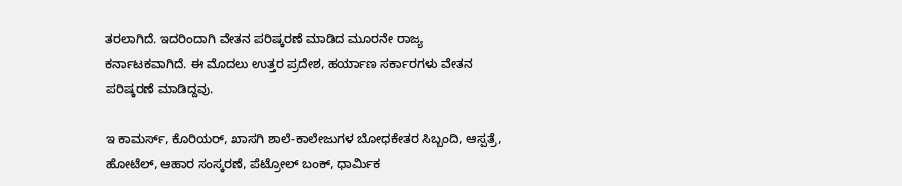ತರಲಾಗಿದೆ. ಇದರಿಂದಾಗಿ ವೇತನ ಪರಿಷ್ಕರಣೆ ಮಾಡಿದ ಮೂರನೇ ರಾಜ್ಯ ಕರ್ನಾಟಕವಾಗಿದೆ. ಈ ಮೊದಲು ಉತ್ತರ ಪ್ರದೇಶ, ಹರ್ಯಾಣ ಸರ್ಕಾರಗಳು ವೇತನ ಪರಿಷ್ಕರಣೆ ಮಾಡಿದ್ದವು.

ಇ ಕಾಮರ್ಸ್‌, ಕೊರಿಯರ್‌, ಖಾಸಗಿ ಶಾಲೆ-ಕಾಲೇಜುಗಳ ಬೋಧಕೇತರ ಸಿಬ್ಬಂದಿ, ಆಸ್ಪತ್ರೆ, ಹೋಟೆಲ್‌, ಆಹಾರ ಸಂಸ್ಕರಣೆ, ಪೆಟ್ರೋಲ್‌ ಬಂಕ್‌, ಧಾರ್ಮಿಕ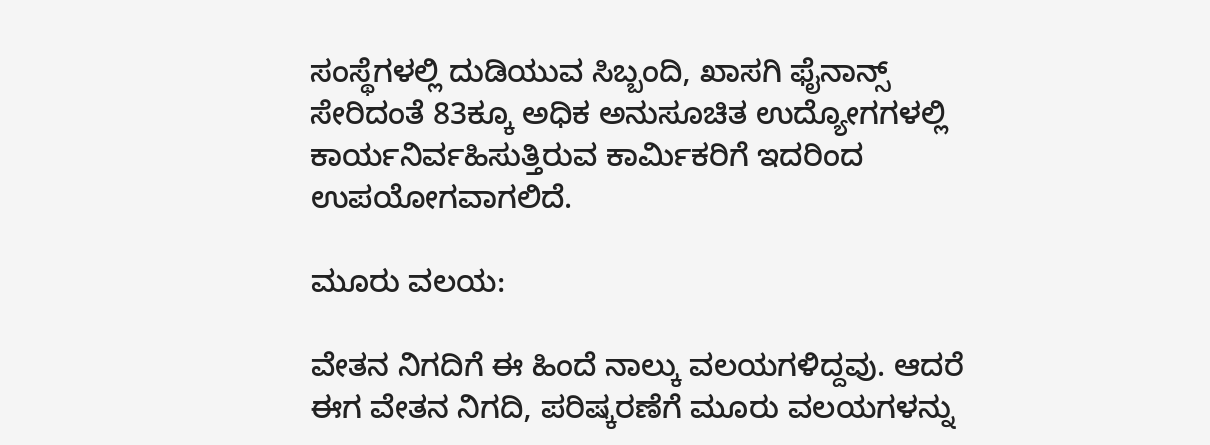ಸಂಸ್ಥೆಗಳಲ್ಲಿ ದುಡಿಯುವ ಸಿಬ್ಬಂದಿ, ಖಾಸಗಿ ಫೈನಾನ್ಸ್‌ ಸೇರಿದಂತೆ 83ಕ್ಕೂ ಅಧಿಕ ಅನುಸೂಚಿತ ಉದ್ಯೋಗಗಳಲ್ಲಿ ಕಾರ್ಯನಿರ್ವಹಿಸುತ್ತಿರುವ ಕಾರ್ಮಿಕರಿಗೆ ಇದರಿಂದ ಉಪಯೋಗವಾಗಲಿದೆ.

ಮೂರು ವಲಯ:

ವೇತನ ನಿಗದಿಗೆ ಈ ಹಿಂದೆ ನಾಲ್ಕು ವಲಯಗಳಿದ್ದವು. ಆದರೆ ಈಗ ವೇತನ ನಿಗದಿ, ಪರಿಷ್ಕರಣೆಗೆ ಮೂರು ವಲಯಗಳನ್ನು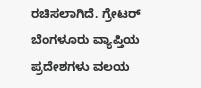ರಚಿಸಲಾಗಿದೆ. ಗ್ರೇಟರ್‌ ಬೆಂಗಳೂರು ವ್ಯಾಪ್ತಿಯ ಪ್ರದೇಶಗಳು ವಲಯ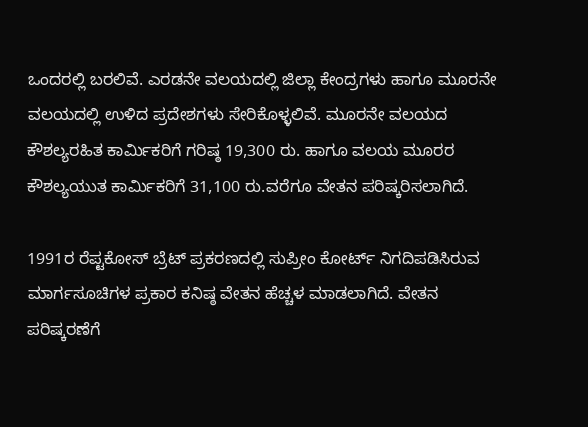ಒಂದರಲ್ಲಿ ಬರಲಿವೆ. ಎರಡನೇ ವಲಯದಲ್ಲಿ ಜಿಲ್ಲಾ ಕೇಂದ್ರಗಳು ಹಾಗೂ ಮೂರನೇ ವಲಯದಲ್ಲಿ ಉಳಿದ ಪ್ರದೇಶಗಳು ಸೇರಿಕೊಳ್ಳಲಿವೆ. ಮೂರನೇ ವಲಯದ ಕೌಶಲ್ಯರಹಿತ ಕಾರ್ಮಿಕರಿಗೆ ಗರಿಷ್ಠ 19,300 ರು. ಹಾಗೂ ವಲಯ ಮೂರರ ಕೌಶಲ್ಯಯುತ ಕಾರ್ಮಿಕರಿಗೆ 31,100 ರು.ವರೆಗೂ ವೇತನ ಪರಿಷ್ಕರಿಸಲಾಗಿದೆ.

1991ರ ರೆಪ್ಟಕೋಸ್‌ ಬ್ರೆಟ್‌ ಪ್ರಕರಣದಲ್ಲಿ ಸುಪ್ರೀಂ ಕೋರ್ಟ್‌ ನಿಗದಿಪಡಿಸಿರುವ ಮಾರ್ಗಸೂಚಿಗಳ ಪ್ರಕಾರ ಕನಿಷ್ಠ ವೇತನ ಹೆಚ್ಚಳ ಮಾಡಲಾಗಿದೆ. ವೇತನ ಪರಿಷ್ಕರಣೆಗೆ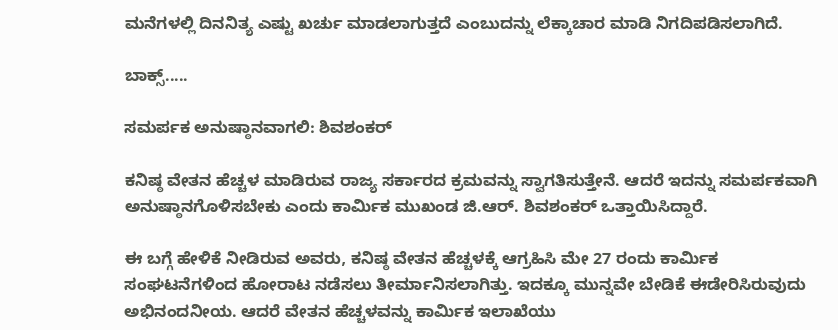ಮನೆಗಳಲ್ಲಿ ದಿನನಿತ್ಯ ಎಷ್ಟು ಖರ್ಚು ಮಾಡಲಾಗುತ್ತದೆ ಎಂಬುದನ್ನು ಲೆಕ್ಕಾಚಾರ ಮಾಡಿ ನಿಗದಿಪಡಿಸಲಾಗಿದೆ.

ಬಾಕ್ಸ್‌.....

ಸಮರ್ಪಕ ಅನುಷ್ಠಾನವಾಗಲಿ: ಶಿವಶಂಕರ್

ಕನಿಷ್ಠ ವೇತನ ಹೆಚ್ಚಳ ಮಾಡಿರುವ ರಾಜ್ಯ ಸರ್ಕಾರದ ಕ್ರಮವನ್ನು ಸ್ವಾಗತಿಸುತ್ತೇನೆ. ಆದರೆ ಇದನ್ನು ಸಮರ್ಪಕವಾಗಿ ಅನುಷ್ಠಾನಗೊಳಿಸಬೇಕು ಎಂದು ಕಾರ್ಮಿಕ ಮುಖಂಡ ಜಿ.ಆರ್‌. ಶಿವಶಂಕರ್‌ ಒತ್ತಾಯಿಸಿದ್ದಾರೆ.

ಈ ಬಗ್ಗೆ ಹೇಳಿಕೆ ನೀಡಿರುವ ಅವರು, ಕನಿಷ್ಠ ವೇತನ ಹೆಚ್ಚಳಕ್ಕೆ ಆಗ್ರಹಿಸಿ ಮೇ 27 ರಂದು ಕಾರ್ಮಿಕ ಸಂಘಟನೆಗಳಿಂದ ಹೋರಾಟ ನಡೆಸಲು ತೀರ್ಮಾನಿಸಲಾಗಿತ್ತು. ಇದಕ್ಕೂ ಮುನ್ನವೇ ಬೇಡಿಕೆ ಈಡೇರಿಸಿರುವುದು ಅಭಿನಂದನೀಯ. ಆದರೆ ವೇತನ ಹೆಚ್ಚಳವನ್ನು ಕಾರ್ಮಿಕ ಇಲಾಖೆಯು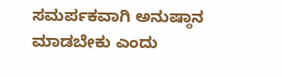ಸಮರ್ಪಕವಾಗಿ ಅನುಷ್ಠಾನ ಮಾಡಬೇಕು ಎಂದು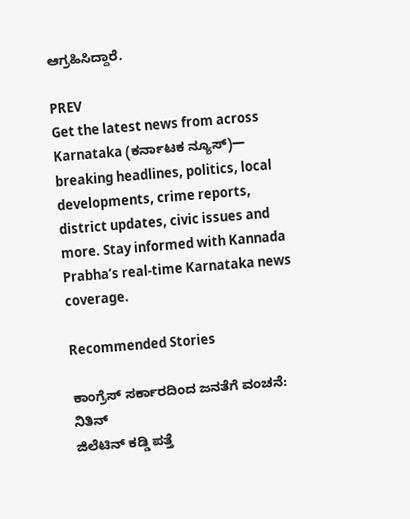ಆಗ್ರಹಿಸಿದ್ದಾರೆ.

PREV
Get the latest news from across Karnataka (ಕರ್ನಾಟಕ ನ್ಯೂಸ್)— breaking headlines, politics, local developments, crime reports, district updates, civic issues and more. Stay informed with Kannada Prabha’s real‑time Karnataka news coverage.

Recommended Stories

ಕಾಂಗ್ರೆಸ್‌ ಸರ್ಕಾರದಿಂದ ಜನತೆಗೆ ವಂಚನೆ: ನಿತಿನ್‌
ಜಿಲೆಟಿನ್‌ ಕಡ್ಡಿ ಪತ್ತೆ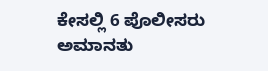ಕೇಸಲ್ಲಿ 6 ಪೊಲೀಸರು ಅಮಾನತು